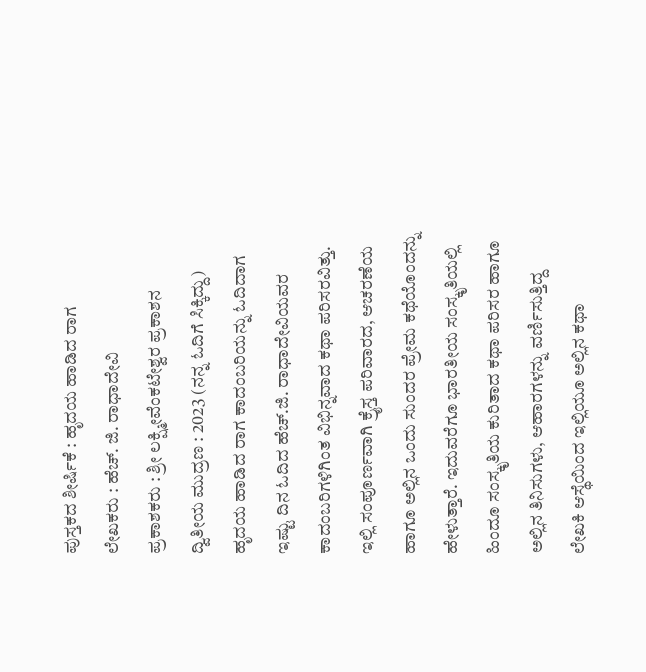ಪುಸ್ತಕದ ಶೀರ್ಷಿಕೆ : ಹೃದಯ ಹಾಡಿದ ರಾಗ
ಲೇಖಕರು : ಹೆಚ್. ಜಿ. ರಾಧಾದೇವಿ
ಪ್ರಕಾಶಕರು : ಶ್ರೀ ಲಕ್ಷ್ಮೀವೆಂಕಟೇಶ್ವರ ಪ್ರಕಾಶನ
ದ್ವಿತೀಯ ಮುದ್ರಣ : 2023 (ನನ್ನ ಓದಿಗೆ ಸಿಕ್ಕಿದ್ದು)
ಹೃದಯ ಹಾಡಿದ ರಾಗ ಕಾದಂಬರಿಯನ್ನು ಓದಿದಾಗ ಇಷ್ಟು ದಿನ ಓದಿದ ಹೆಚ್.ಜಿ. ರಾಧಾದೇವಿಯವರ ಕಾದಂಬರಿಗಳಿಗಿಂತ ವಿಭಿನ್ನವಾದ ಕಥಾ ಪರಿಸರವಿತ್ತು. ಇಲ್ಲಿ ಸಂಪೂರ್ಣವಾಗಿ ಕ್ರೈಸ್ತ ಪರಿವಾರದ, ಆಚರಣೆಯ ಹಾಗೂ ಅಲ್ಲಿನ ಒಂದು ಸುಂದರ ಪ್ರೇಮ ಕಥೆಯೊಂದನ್ನು ಹೇಳುತ್ತಾರೆ. ಇದುವರೆಗೂ ಭಾರತೀಯ ಸಂಸ್ಕೃತಿಯಲ್ಲಿ ಹಿಂದೂ ಸಂಸ್ಕೃತಿಯ ಕುರಿತಾದ ಕಥಾ ಪರಿಸರ ಹಾಗೂ ಅಲ್ಲಿನ ತಿನಿಸುಗಳು, ಆಹಾರಗಳನ್ನು ವರ್ಣಿಸುತ್ತಿದ್ದ ಲೇಖಕಿ ಆಸ್ಥೆಯಿಂದ ಇಲ್ಲಿಯೂ ಅಲ್ಲಿನ ಕಥಾ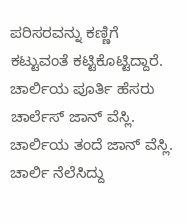ಪರಿಸರವನ್ನು ಕಣ್ಣಿಗೆ ಕಟ್ಟುವಂತೆ ಕಟ್ಟಿಕೊಟ್ಟಿದ್ದಾರೆ.
ಚಾರ್ಲಿಯ ಪೂರ್ತಿ ಹೆಸರು ಚಾರ್ಲೆಸ್ ಜಾನ್ ವೆಸ್ಲಿ. ಚಾರ್ಲಿಯ ತಂದೆ ಜಾನ್ ವೆಸ್ಲಿ. ಚಾರ್ಲಿ ನೆಲೆಸಿದ್ದು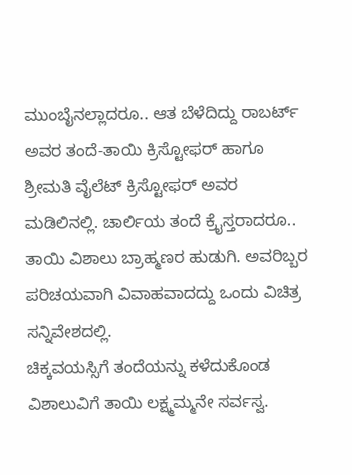ಮುಂಬೈನಲ್ಲಾದರೂ.. ಆತ ಬೆಳೆದಿದ್ದು ರಾಬರ್ಟ್ ಅವರ ತಂದೆ-ತಾಯಿ ಕ್ರಿಸ್ಟೋಫರ್ ಹಾಗೂ ಶ್ರೀಮತಿ ವೈಲೆಟ್ ಕ್ರಿಸ್ಟೋಫರ್ ಅವರ ಮಡಿಲಿನಲ್ಲಿ. ಚಾರ್ಲಿಯ ತಂದೆ ಕ್ರೈಸ್ತರಾದರೂ.. ತಾಯಿ ವಿಶಾಲು ಬ್ರಾಹ್ಮಣರ ಹುಡುಗಿ. ಅವರಿಬ್ಬರ ಪರಿಚಯವಾಗಿ ವಿವಾಹವಾದದ್ದು ಒಂದು ವಿಚಿತ್ರ ಸನ್ನಿವೇಶದಲ್ಲಿ.
ಚಿಕ್ಕವಯಸ್ಸಿಗೆ ತಂದೆಯನ್ನು ಕಳೆದುಕೊಂಡ ವಿಶಾಲುವಿಗೆ ತಾಯಿ ಲಕ್ಷ್ಮಮ್ಮನೇ ಸರ್ವಸ್ವ.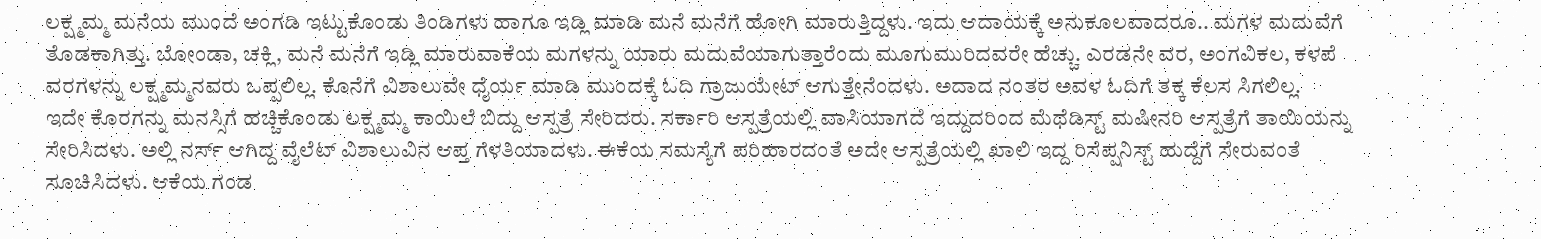ಲಕ್ಷ್ಮಮ್ಮ ಮನೆಯ ಮುಂದೆ ಅಂಗಡಿ ಇಟ್ಟುಕೊಂಡು ತಿಂಡಿಗಳು ಹಾಗೂ ಇಡ್ಲಿ ಮಾಡಿ ಮನೆ ಮನೆಗೆ ಹೋಗಿ ಮಾರುತ್ತಿದ್ದಳು. ಇದು ಆದಾಯಕ್ಕೆ ಅನುಕೂಲವಾದರೂ.. ಮಗಳ ಮದುವೆಗೆ ತೊಡಕಾಗಿತ್ತು. ಬೋಂಡಾ, ಚಕ್ಲಿ, ಮನೆ ಮನೆಗೆ ಇಡ್ಲಿ ಮಾರುವಾಕೆಯ ಮಗಳನ್ನು ಯಾರು ಮದುವೆಯಾಗುತ್ತಾರೆಂದು ಮೂಗುಮುರಿದವರೇ ಹೆಚ್ಚು. ಎರಡನೇ ವರ, ಅಂಗವಿಕಲ, ಕಳಪೆ ವರಗಳನ್ನು ಲಕ್ಷ್ಮಮ್ಮನವರು ಒಪ್ಪಲಿಲ್ಲ. ಕೊನೆಗೆ ವಿಶಾಲುವೇ ಧೈರ್ಯ ಮಾಡಿ ಮುಂದಕ್ಕೆ ಓದಿ ಗ್ರಾಜುಯೇಟ್ ಆಗುತ್ತೇನೆಂದಳು. ಅದಾದ ನಂತರ ಅವಳ ಓದಿಗೆ ತಕ್ಕ ಕೆಲಸ ಸಿಗಲಿಲ್ಲ.
ಇದೇ ಕೊರಗನ್ನು ಮನಸ್ಸಿಗೆ ಹಚ್ಚಿಕೊಂಡು ಲಕ್ಷ್ಮಮ್ಮ ಕಾಯಿಲೆ ಬಿದ್ದು ಆಸ್ಪತ್ರೆ ಸೇರಿದರು. ಸರ್ಕಾರಿ ಆಸ್ಪತ್ರೆಯಲ್ಲಿ ವಾಸಿಯಾಗದೆ ಇದ್ದುದರಿಂದ ಮೆಥೆಡಿಸ್ಟ್ ಮಷೀನರಿ ಆಸ್ಪತ್ರೆಗೆ ತಾಯಿಯನ್ನು ಸೇರಿಸಿದಳು. ಅಲ್ಲಿ ನರ್ಸ್ ಆಗಿದ್ದ ವೈಲೆಟ್ ವಿಶಾಲುವಿನ ಆಪ್ತ ಗೆಳತಿಯಾದಳು. ಈಕೆಯ ಸಮಸ್ಯೆಗೆ ಪರಿಹಾರದಂತೆ ಅದೇ ಆಸ್ಪತ್ರೆಯಲ್ಲಿ ಖಾಲಿ ಇದ್ದ ರಿಸೆಪ್ಷನಿಸ್ಟ್ ಹುದ್ದೆಗೆ ಸೇರುವಂತೆ ಸೂಚಿಸಿದಳು. ಆಕೆಯ ಗಂಡ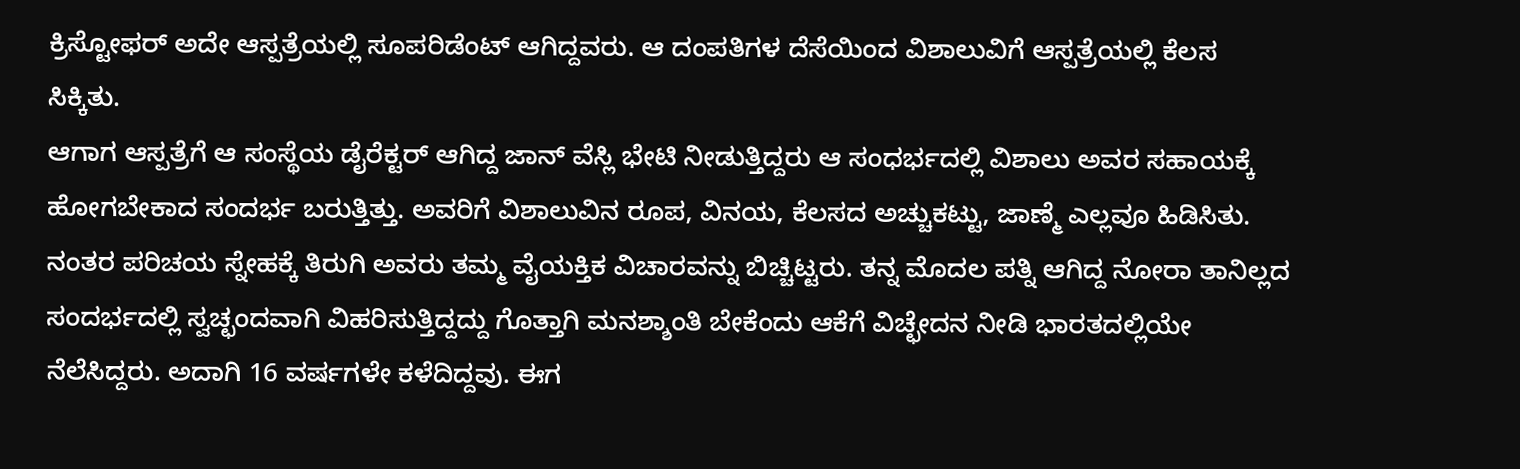ಕ್ರಿಸ್ಟೋಫರ್ ಅದೇ ಆಸ್ಪತ್ರೆಯಲ್ಲಿ ಸೂಪರಿಡೆಂಟ್ ಆಗಿದ್ದವರು. ಆ ದಂಪತಿಗಳ ದೆಸೆಯಿಂದ ವಿಶಾಲುವಿಗೆ ಆಸ್ಪತ್ರೆಯಲ್ಲಿ ಕೆಲಸ ಸಿಕ್ಕಿತು.
ಆಗಾಗ ಆಸ್ಪತ್ರೆಗೆ ಆ ಸಂಸ್ಥೆಯ ಡೈರೆಕ್ಟರ್ ಆಗಿದ್ದ ಜಾನ್ ವೆಸ್ಲಿ ಭೇಟಿ ನೀಡುತ್ತಿದ್ದರು ಆ ಸಂಧರ್ಭದಲ್ಲಿ ವಿಶಾಲು ಅವರ ಸಹಾಯಕ್ಕೆ ಹೋಗಬೇಕಾದ ಸಂದರ್ಭ ಬರುತ್ತಿತ್ತು. ಅವರಿಗೆ ವಿಶಾಲುವಿನ ರೂಪ, ವಿನಯ, ಕೆಲಸದ ಅಚ್ಚುಕಟ್ಟು, ಜಾಣ್ಮೆ ಎಲ್ಲವೂ ಹಿಡಿಸಿತು. ನಂತರ ಪರಿಚಯ ಸ್ನೇಹಕ್ಕೆ ತಿರುಗಿ ಅವರು ತಮ್ಮ ವೈಯಕ್ತಿಕ ವಿಚಾರವನ್ನು ಬಿಚ್ಚಿಟ್ಟರು. ತನ್ನ ಮೊದಲ ಪತ್ನಿ ಆಗಿದ್ದ ನೋರಾ ತಾನಿಲ್ಲದ ಸಂದರ್ಭದಲ್ಲಿ ಸ್ವಚ್ಛಂದವಾಗಿ ವಿಹರಿಸುತ್ತಿದ್ದದ್ದು ಗೊತ್ತಾಗಿ ಮನಶ್ಶಾಂತಿ ಬೇಕೆಂದು ಆಕೆಗೆ ವಿಚ್ಛೇದನ ನೀಡಿ ಭಾರತದಲ್ಲಿಯೇ ನೆಲೆಸಿದ್ದರು. ಅದಾಗಿ 16 ವರ್ಷಗಳೇ ಕಳೆದಿದ್ದವು. ಈಗ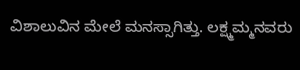ವಿಶಾಲುವಿನ ಮೇಲೆ ಮನಸ್ಸಾಗಿತ್ತು. ಲಕ್ಷ್ಮಮ್ಮನವರು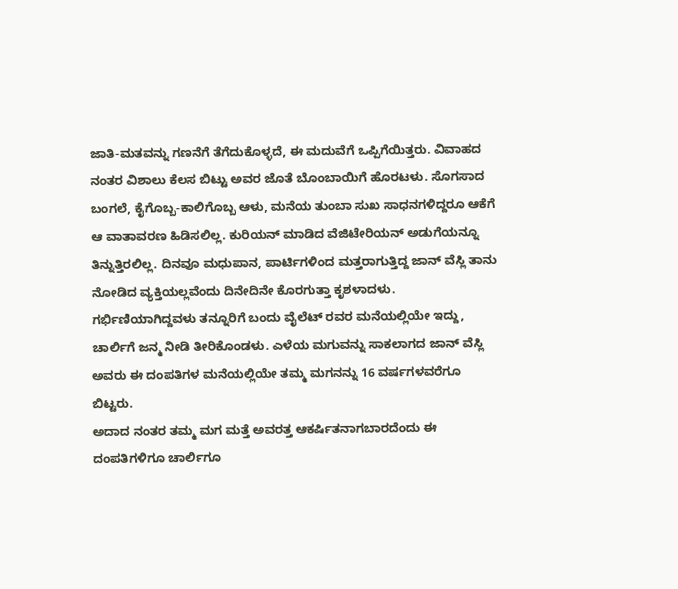ಜಾತಿ-ಮತವನ್ನು ಗಣನೆಗೆ ತೆಗೆದುಕೊಳ್ಳದೆ, ಈ ಮದುವೆಗೆ ಒಪ್ಪಿಗೆಯಿತ್ತರು. ವಿವಾಹದ ನಂತರ ವಿಶಾಲು ಕೆಲಸ ಬಿಟ್ಟು ಅವರ ಜೊತೆ ಬೊಂಬಾಯಿಗೆ ಹೊರಟಳು. ಸೊಗಸಾದ ಬಂಗಲೆ, ಕೈಗೊಬ್ಬ-ಕಾಲಿಗೊಬ್ಬ ಆಳು, ಮನೆಯ ತುಂಬಾ ಸುಖ ಸಾಧನಗಳಿದ್ದರೂ ಆಕೆಗೆ ಆ ವಾತಾವರಣ ಹಿಡಿಸಲಿಲ್ಲ. ಕುರಿಯನ್ ಮಾಡಿದ ವೆಜಿಟೇರಿಯನ್ ಅಡುಗೆಯನ್ನೂ ತಿನ್ನುತ್ತಿರಲಿಲ್ಲ. ದಿನವೂ ಮಧುಪಾನ, ಪಾರ್ಟಿಗಳಿಂದ ಮತ್ತರಾಗುತ್ತಿದ್ದ ಜಾನ್ ವೆಸ್ಲಿ ತಾನು ನೋಡಿದ ವ್ಯಕ್ತಿಯಲ್ಲವೆಂದು ದಿನೇದಿನೇ ಕೊರಗುತ್ತಾ ಕೃಶಳಾದಳು. ಗರ್ಭಿಣಿಯಾಗಿದ್ದವಳು ತನ್ನೂರಿಗೆ ಬಂದು ವೈಲೆಟ್ ರವರ ಮನೆಯಲ್ಲಿಯೇ ಇದ್ದು, ಚಾರ್ಲಿಗೆ ಜನ್ಮ ನೀಡಿ ತೀರಿಕೊಂಡಳು. ಎಳೆಯ ಮಗುವನ್ನು ಸಾಕಲಾಗದ ಜಾನ್ ವೆಸ್ಲಿ ಅವರು ಈ ದಂಪತಿಗಳ ಮನೆಯಲ್ಲಿಯೇ ತಮ್ಮ ಮಗನನ್ನು 16 ವರ್ಷಗಳವರೆಗೂ ಬಿಟ್ಟರು.
ಅದಾದ ನಂತರ ತಮ್ಮ ಮಗ ಮತ್ತೆ ಅವರತ್ತ ಆಕರ್ಷಿತನಾಗಬಾರದೆಂದು ಈ ದಂಪತಿಗಳಿಗೂ ಚಾರ್ಲಿಗೂ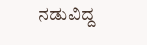ನಡುವಿದ್ದ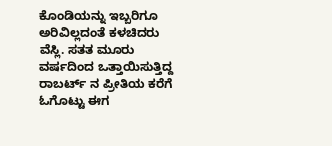ಕೊಂಡಿಯನ್ನು ಇಬ್ಬರಿಗೂ ಅರಿವಿಲ್ಲದಂತೆ ಕಳಚಿದರು ವೆಸ್ಲಿ. ಸತತ ಮೂರು ವರ್ಷದಿಂದ ಒತ್ತಾಯಿಸುತ್ತಿದ್ದ ರಾಬರ್ಟ್ ನ ಪ್ರೀತಿಯ ಕರೆಗೆ ಓಗೊಟ್ಟು ಈಗ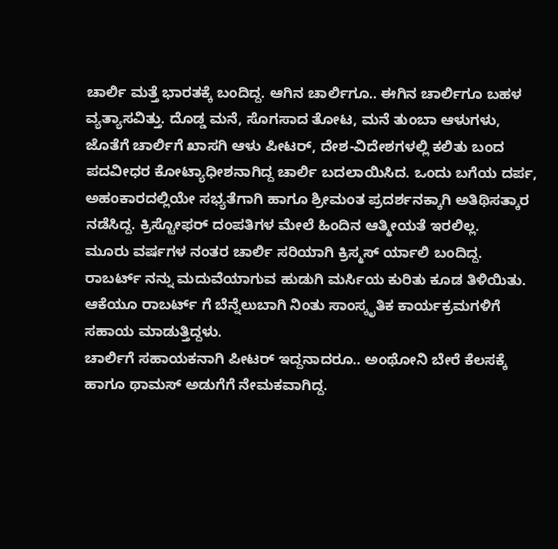ಚಾರ್ಲಿ ಮತ್ತೆ ಭಾರತಕ್ಕೆ ಬಂದಿದ್ದ. ಆಗಿನ ಚಾರ್ಲಿಗೂ.. ಈಗಿನ ಚಾರ್ಲಿಗೂ ಬಹಳ ವ್ಯತ್ಯಾಸವಿತ್ತು. ದೊಡ್ಡ ಮನೆ, ಸೊಗಸಾದ ತೋಟ, ಮನೆ ತುಂಬಾ ಆಳುಗಳು, ಜೊತೆಗೆ ಚಾರ್ಲಿಗೆ ಖಾಸಗಿ ಆಳು ಪೀಟರ್, ದೇಶ-ವಿದೇಶಗಳಲ್ಲಿ ಕಲಿತು ಬಂದ ಪದವೀಧರ ಕೋಟ್ಯಾಧೀಶನಾಗಿದ್ದ ಚಾರ್ಲಿ ಬದಲಾಯಿಸಿದ. ಒಂದು ಬಗೆಯ ದರ್ಪ, ಅಹಂಕಾರದಲ್ಲಿಯೇ ಸಭ್ಯತೆಗಾಗಿ ಹಾಗೂ ಶ್ರೀಮಂತ ಪ್ರದರ್ಶನಕ್ಕಾಗಿ ಅತಿಥಿಸತ್ಕಾರ ನಡೆಸಿದ್ದ. ಕ್ರಿಸ್ಟೋಫರ್ ದಂಪತಿಗಳ ಮೇಲೆ ಹಿಂದಿನ ಆತ್ಮೀಯತೆ ಇರಲಿಲ್ಲ.
ಮೂರು ವರ್ಷಗಳ ನಂತರ ಚಾರ್ಲಿ ಸರಿಯಾಗಿ ಕ್ರಿಸ್ಮಸ್ ರ್ಯಾಲಿ ಬಂದಿದ್ದ. ರಾಬರ್ಟ್ ನನ್ನು ಮದುವೆಯಾಗುವ ಹುಡುಗಿ ಮರ್ಸಿಯ ಕುರಿತು ಕೂಡ ತಿಳಿಯಿತು. ಆಕೆಯೂ ರಾಬರ್ಟ್ ಗೆ ಬೆನ್ನೆಲುಬಾಗಿ ನಿಂತು ಸಾಂಸ್ಕೃತಿಕ ಕಾರ್ಯಕ್ರಮಗಳಿಗೆ ಸಹಾಯ ಮಾಡುತ್ತಿದ್ದಳು.
ಚಾರ್ಲಿಗೆ ಸಹಾಯಕನಾಗಿ ಪೀಟರ್ ಇದ್ದನಾದರೂ.. ಅಂಥೋನಿ ಬೇರೆ ಕೆಲಸಕ್ಕೆ ಹಾಗೂ ಥಾಮಸ್ ಅಡುಗೆಗೆ ನೇಮಕವಾಗಿದ್ದ.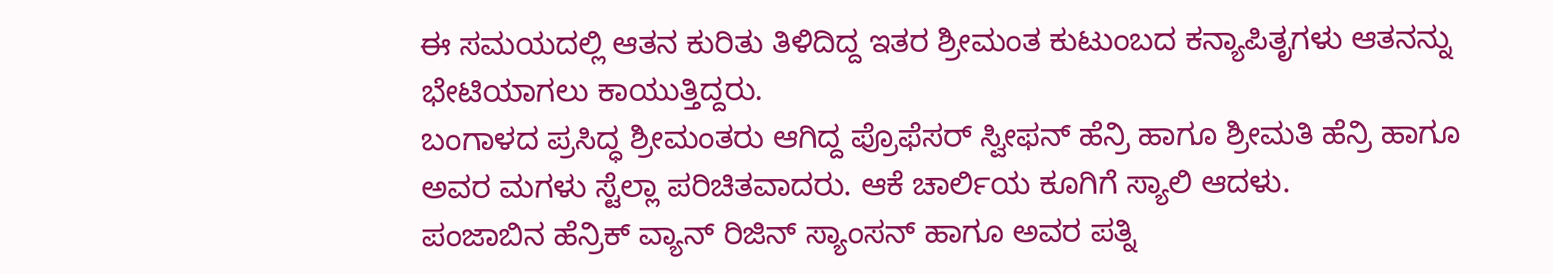ಈ ಸಮಯದಲ್ಲಿ ಆತನ ಕುರಿತು ತಿಳಿದಿದ್ದ ಇತರ ಶ್ರೀಮಂತ ಕುಟುಂಬದ ಕನ್ಯಾಪಿತೃಗಳು ಆತನನ್ನು ಭೇಟಿಯಾಗಲು ಕಾಯುತ್ತಿದ್ದರು.
ಬಂಗಾಳದ ಪ್ರಸಿದ್ಧ ಶ್ರೀಮಂತರು ಆಗಿದ್ದ ಪ್ರೊಫೆಸರ್ ಸ್ವೀಫನ್ ಹೆನ್ರಿ ಹಾಗೂ ಶ್ರೀಮತಿ ಹೆನ್ರಿ ಹಾಗೂ ಅವರ ಮಗಳು ಸ್ಟೆಲ್ಲಾ ಪರಿಚಿತವಾದರು. ಆಕೆ ಚಾರ್ಲಿಯ ಕೂಗಿಗೆ ಸ್ಯಾಲಿ ಆದಳು.
ಪಂಜಾಬಿನ ಹೆನ್ರಿಕ್ ವ್ಯಾನ್ ರಿಜಿನ್ ಸ್ಯಾಂಸನ್ ಹಾಗೂ ಅವರ ಪತ್ನಿ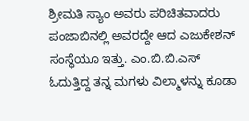ಶ್ರೀಮತಿ ಸ್ಯಾಂ ಅವರು ಪರಿಚಿತವಾದರು ಪಂಜಾಬಿನಲ್ಲಿ ಅವರದ್ದೇ ಆದ ಎಜುಕೇಶನ್ ಸಂಸ್ಥೆಯೂ ಇತ್ತು. ಎಂ.ಬಿ.ಬಿ.ಎಸ್ ಓದುತ್ತಿದ್ದ ತನ್ನ ಮಗಳು ವಿಲ್ಮಾಳನ್ನು ಕೂಡಾ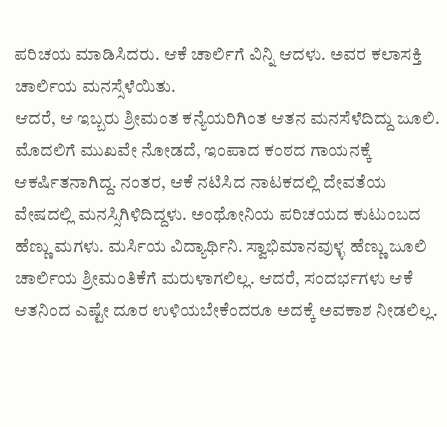ಪರಿಚಯ ಮಾಡಿಸಿದರು. ಆಕೆ ಚಾರ್ಲಿಗೆ ವಿನ್ನಿ ಆದಳು. ಅವರ ಕಲಾಸಕ್ತಿ ಚಾರ್ಲಿಯ ಮನಸ್ಸೆಳೆಯಿತು.
ಆದರೆ, ಆ ಇಬ್ಬರು ಶ್ರೀಮಂತ ಕನ್ಯೆಯರಿಗಿಂತ ಆತನ ಮನಸೆಳೆದಿದ್ದು ಜೂಲಿ. ಮೊದಲಿಗೆ ಮುಖವೇ ನೋಡದೆ, ಇಂಪಾದ ಕಂಠದ ಗಾಯನಕ್ಕೆ ಆಕರ್ಷಿತನಾಗಿದ್ದ. ನಂತರ, ಆಕೆ ನಟಿಸಿದ ನಾಟಕದಲ್ಲಿ ದೇವತೆಯ ವೇಷದಲ್ಲಿ ಮನಸ್ಸಿಗಿಳಿದಿದ್ದಳು. ಅಂಥೋನಿಯ ಪರಿಚಯದ ಕುಟುಂಬದ ಹೆಣ್ಣು ಮಗಳು. ಮರ್ಸಿಯ ವಿದ್ಯಾರ್ಥಿನಿ. ಸ್ವಾಭಿಮಾನವುಳ್ಳ ಹೆಣ್ಣು ಜೂಲಿ ಚಾರ್ಲಿಯ ಶ್ರೀಮಂತಿಕೆಗೆ ಮರುಳಾಗಲಿಲ್ಲ. ಆದರೆ, ಸಂದರ್ಭಗಳು ಆಕೆ ಆತನಿಂದ ಎಷ್ಟೇ ದೂರ ಉಳಿಯಬೇಕೆಂದರೂ ಅದಕ್ಕೆ ಅವಕಾಶ ನೀಡಲಿಲ್ಲ.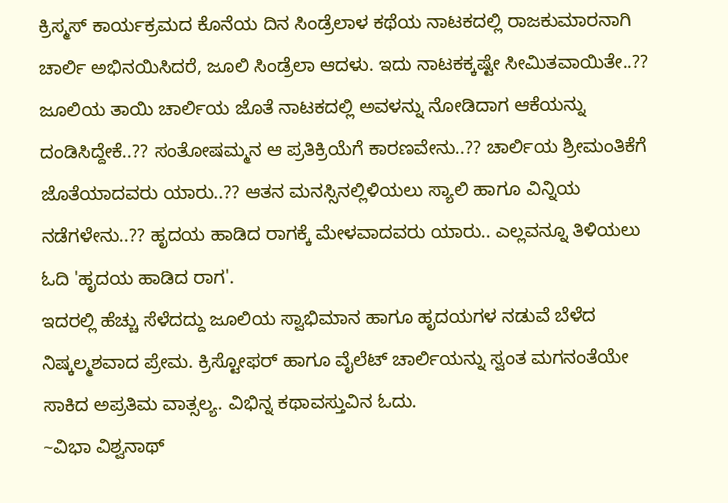ಕ್ರಿಸ್ಮಸ್ ಕಾರ್ಯಕ್ರಮದ ಕೊನೆಯ ದಿನ ಸಿಂಡ್ರೆಲಾಳ ಕಥೆಯ ನಾಟಕದಲ್ಲಿ ರಾಜಕುಮಾರನಾಗಿ ಚಾರ್ಲಿ ಅಭಿನಯಿಸಿದರೆ, ಜೂಲಿ ಸಿಂಡ್ರೆಲಾ ಆದಳು. ಇದು ನಾಟಕಕ್ಕಷ್ಟೇ ಸೀಮಿತವಾಯಿತೇ..??
ಜೂಲಿಯ ತಾಯಿ ಚಾರ್ಲಿಯ ಜೊತೆ ನಾಟಕದಲ್ಲಿ ಅವಳನ್ನು ನೋಡಿದಾಗ ಆಕೆಯನ್ನು ದಂಡಿಸಿದ್ದೇಕೆ..?? ಸಂತೋಷಮ್ಮನ ಆ ಪ್ರತಿಕ್ರಿಯೆಗೆ ಕಾರಣವೇನು..?? ಚಾರ್ಲಿಯ ಶ್ರೀಮಂತಿಕೆಗೆ ಜೊತೆಯಾದವರು ಯಾರು..?? ಆತನ ಮನಸ್ಸಿನಲ್ಲಿಳಿಯಲು ಸ್ಯಾಲಿ ಹಾಗೂ ವಿನ್ನಿಯ ನಡೆಗಳೇನು..?? ಹೃದಯ ಹಾಡಿದ ರಾಗಕ್ಕೆ ಮೇಳವಾದವರು ಯಾರು.. ಎಲ್ಲವನ್ನೂ ತಿಳಿಯಲು ಓದಿ 'ಹೃದಯ ಹಾಡಿದ ರಾಗ'.
ಇದರಲ್ಲಿ ಹೆಚ್ಚು ಸೆಳೆದದ್ದು ಜೂಲಿಯ ಸ್ವಾಭಿಮಾನ ಹಾಗೂ ಹೃದಯಗಳ ನಡುವೆ ಬೆಳೆದ ನಿಷ್ಕಲ್ಮಶವಾದ ಪ್ರೇಮ. ಕ್ರಿಸ್ಟೋಫರ್ ಹಾಗೂ ವೈಲೆಟ್ ಚಾರ್ಲಿಯನ್ನು ಸ್ವಂತ ಮಗನಂತೆಯೇ ಸಾಕಿದ ಅಪ್ರತಿಮ ವಾತ್ಸಲ್ಯ. ವಿಭಿನ್ನ ಕಥಾವಸ್ತುವಿನ ಓದು.
~ವಿಭಾ ವಿಶ್ವನಾಥ್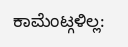ಕಾಮೆಂಟ್ಗಳಿಲ್ಲ: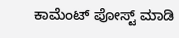ಕಾಮೆಂಟ್ ಪೋಸ್ಟ್ ಮಾಡಿ